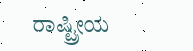ರಾಷ್ಟ್ರೀಯ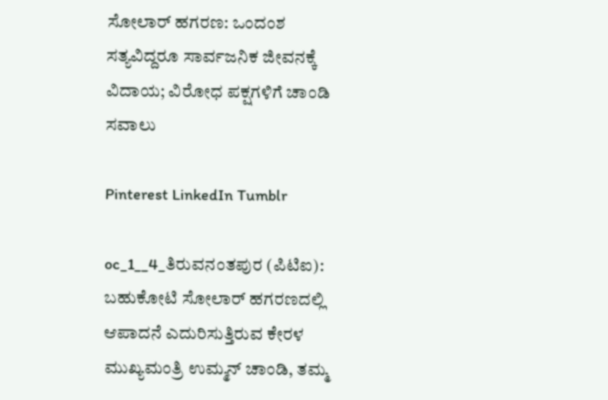ಸೋಲಾರ್ ಹಗರಣ: ಒಂದಂಶ ಸತ್ಯವಿದ್ದರೂ ಸಾರ್ವಜನಿಕ ಜೀವನಕ್ಕೆ ವಿದಾಯ; ವಿರೋಧ ಪಕ್ಷಗಳಿಗೆ ಚಾಂಡಿ ಸವಾಲು

Pinterest LinkedIn Tumblr

oc_1__4_ತಿರುವನಂತಪುರ (ಪಿಟಿಐ): ಬಹುಕೋಟಿ ಸೋಲಾರ್ ಹಗರಣದಲ್ಲಿ ಆಪಾದನೆ ಎದುರಿಸುತ್ತಿರುವ ಕೇರಳ ಮುಖ್ಯಮಂತ್ರಿ ಉಮ್ಮನ್ ಚಾಂಡಿ, ತಮ್ಮ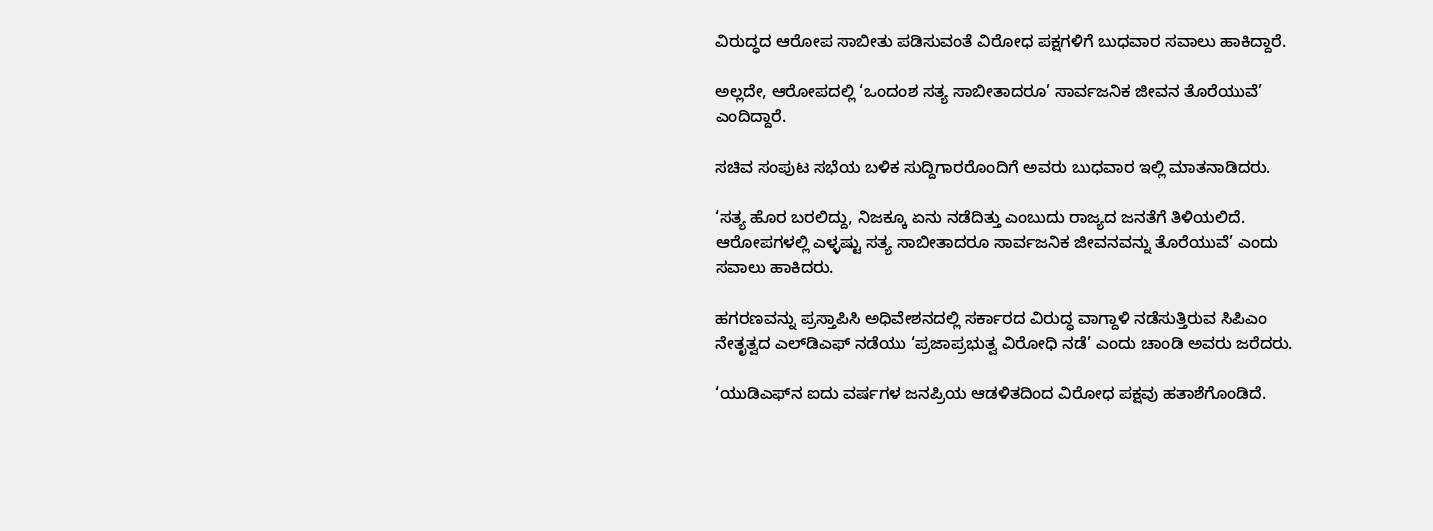ವಿರುದ್ಧದ ಆರೋಪ ಸಾಬೀತು ಪಡಿಸುವಂತೆ ವಿರೋಧ ಪಕ್ಷಗಳಿಗೆ ಬುಧವಾರ ಸವಾಲು ಹಾಕಿದ್ದಾರೆ.

ಅಲ್ಲದೇ, ಆರೋಪದಲ್ಲಿ ‘ಒಂದಂಶ ಸತ್ಯ ಸಾಬೀತಾದರೂ’ ಸಾರ್ವಜನಿಕ ಜೀವನ ತೊರೆಯುವೆ’ ಎಂದಿದ್ದಾರೆ.

ಸಚಿವ ಸಂಪುಟ ಸಭೆಯ ಬಳಿಕ ಸುದ್ದಿಗಾರರೊಂದಿಗೆ ಅವರು ಬುಧವಾರ ಇಲ್ಲಿ ಮಾತನಾಡಿದರು.

‘ಸತ್ಯ ಹೊರ ಬರಲಿದ್ದು, ನಿಜಕ್ಕೂ ಏನು ನಡೆದಿತ್ತು ಎಂಬುದು ರಾಜ್ಯದ ಜನತೆಗೆ ತಿಳಿಯಲಿದೆ. ಆರೋಪಗಳಲ್ಲಿ ಎಳ್ಳಷ್ಟು ಸತ್ಯ ಸಾಬೀತಾದರೂ ಸಾರ್ವಜನಿಕ ಜೀವನವನ್ನು ತೊರೆಯುವೆ’ ಎಂದು ಸವಾಲು ಹಾಕಿದರು.

ಹಗರಣವನ್ನು ಪ್ರಸ್ತಾಪಿಸಿ ಅಧಿವೇಶನದಲ್ಲಿ ಸರ್ಕಾರದ ವಿರುದ್ಧ ವಾಗ್ದಾಳಿ ನಡೆಸುತ್ತಿರುವ ಸಿಪಿಎಂ ನೇತೃತ್ವದ ಎಲ್‌ಡಿಎಫ್‌ ನಡೆಯು ‘ಪ್ರಜಾಪ್ರಭುತ್ವ ವಿರೋಧಿ ನಡೆ’ ಎಂದು ಚಾಂಡಿ ಅವರು ಜರೆದರು.

‘ಯುಡಿಎಫ್‌ನ ಐದು ವರ್ಷಗಳ ಜನಪ್ರಿಯ ಆಡಳಿತದಿಂದ ವಿರೋಧ ಪಕ್ಷವು ಹತಾಶೆಗೊಂಡಿದೆ.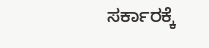ಸರ್ಕಾರಕ್ಕೆ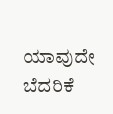ಯಾವುದೇ ಬೆದರಿಕೆ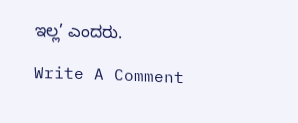ಇಲ್ಲ’ ಎಂದರು.

Write A Comment